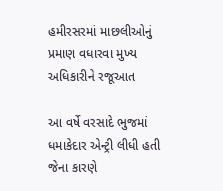હમીરસરમાં માછલીઓનું પ્રમાણ વધારવા મુખ્ય અધિકારીને રજૂઆત

આ વર્ષે વરસાદે ભુજમાં ધમાકેદાર એન્ટ્રી લીધી હતી જેના કારણે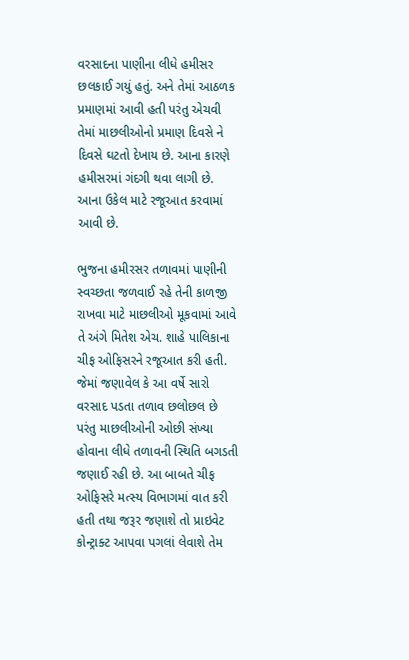વરસાદના પાણીના લીધે હમીસર છલકાઈ ગયું હતું. અને તેમાં આઠળક પ્રમાણમાં આવી હતી પરંતુ એચવી તેમાં માછલીઓનો પ્રમાણ દિવસે ને દિવસે ઘટતો દેખાય છે. આના કારણે હમીસરમાં ગંદગી થવા લાગી છે. આના ઉકેલ માટે રજૂઆત કરવામાં આવી છે.

ભુજના હમીરસર તળાવમાં પાણીની સ્વચ્છતા જળવાઈ રહે તેની કાળજી રાખવા માટે માછલીઓ મૂકવામાં આવે તે અંગે મિતેશ એચ. શાહે પાલિકાના ચીફ ઓફિસરને રજૂઆત કરી હતી. જેમાં જણાવેલ કે આ વર્ષે સારો વરસાદ પડતા તળાવ છલોછલ છે પરંતુ માછલીઓની ઓછી સંખ્યા હોવાના લીધે તળાવની સ્થિતિ બગડતી જણાઈ રહી છે. આ બાબતે ચીફ ઓફિસરે મત્સ્ય વિભાગમાં વાત કરી હતી તથા જરૂર જણાશે તો પ્રાઇવેટ કોન્ટ્રાક્ટ આપવા પગલાં લેવાશે તેમ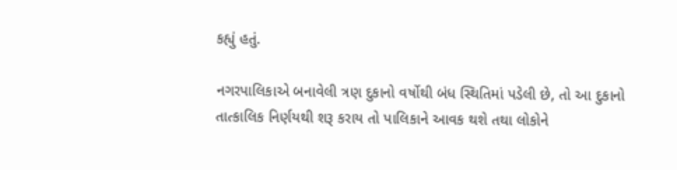કહ્યું હતું.

નગરપાલિકાએ બનાવેલી ત્રણ દુકાનો વર્ષોથી બંધ સ્થિતિમાં પડેલી છે, તો આ દુકાનો તાત્કાલિક નિર્ણયથી શરૂ કરાય તો પાલિકાને આવક થશે તથા લોકોને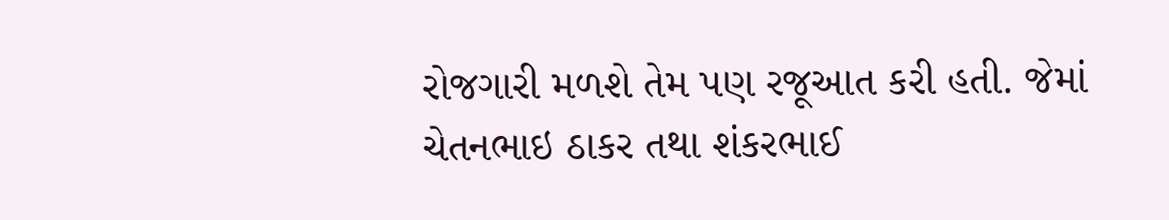રોજગારી મળશે તેમ પણ રજૂઆત કરી હતી. જેમાં ચેતનભાઇ ઠાકર તથા શંકરભાઈ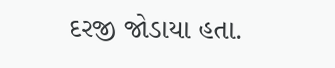દરજી જોડાયા હતા.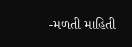-મળતી માહિતી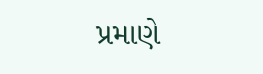પ્રમાણે